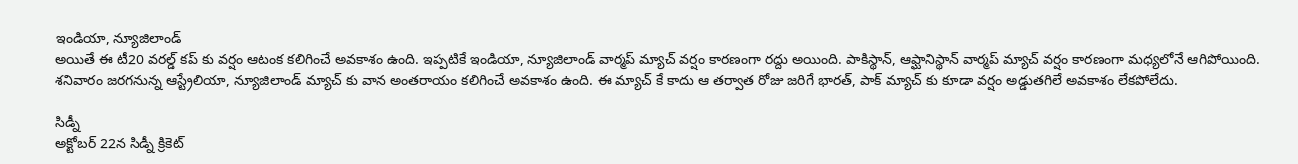ఇండియా, న్యూజిలాండ్
అయితే ఈ టీ20 వరల్డ్ కప్ కు వర్షం ఆటంక కలిగించే అవకాశం ఉంది. ఇప్పటికే ఇండియా, న్యూజిలాండ్ వార్మప్ మ్యాచ్ వర్షం కారణంగా రద్దు అయింది. పాకిస్థాన్, ఆఫ్ఘానిస్థాన్ వార్మప్ మ్యాచ్ వర్షం కారణంగా మధ్యలోనే ఆగిపోయింది. శనివారం జరగనున్న ఆస్ట్రేలియా, న్యూజిలాండ్ మ్యాచ్ కు వాన అంతరాయం కలిగించే అవకాశం ఉంది. ఈ మ్యాచ్ కే కాదు ఆ తర్వాత రోజు జరిగే భారత్, పాక్ మ్యాచ్ కు కూడా వర్షం అడ్డుతగిలే అవకాశం లేకపోలేదు.

సిడ్నీ
అక్టోబర్ 22న సిడ్నీ క్రికెట్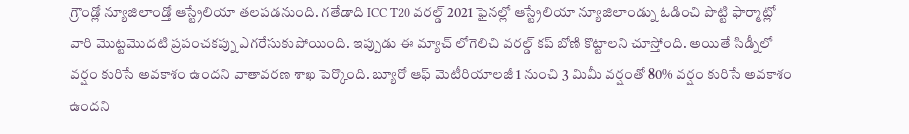గ్రౌండ్లో న్యూజిలాండ్తో ఆస్ట్రేలియా తలపడనుంది. గతేడాది ICC T20 వరల్డ్ 2021 ఫైనల్లో ఆస్ట్రేలియా న్యూజిలాండ్ను ఓడించి పొట్టి ఫార్మాట్లో వారి మొట్టమొదటి ప్రపంచకప్ను ఎగరేసుకుపోయింది. ఇప్పుడు ఈ మ్యాచ్ లోగెలిచి వరల్డ్ కప్ బోణి కొట్టాలని చూస్తోంది. అయితే సిడ్నీలో వర్షం కురిసే అవకాశం ఉందని వాతావరణ శాఖ పెర్కొంది. బ్యూరో ఆఫ్ మెటీరియాలజీ 1 నుంచి 3 మిమీ వర్షంతో 80% వర్షం కురిసే అవకాశం ఉందని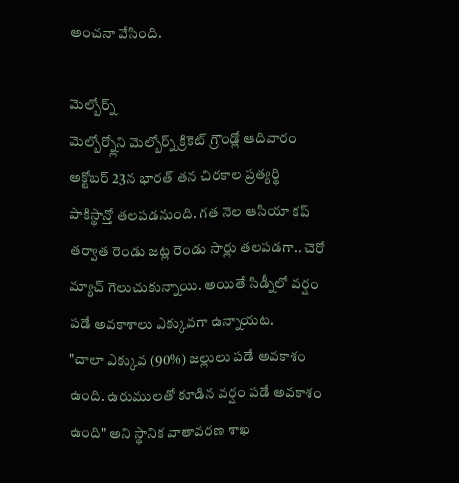అంచనా వేసింది.

మెల్బోర్న్
మెల్బోర్న్లోని మెల్బోర్న్ క్రికెట్ గ్రౌండ్లో ఆదివారం అక్టోబర్ 23న భారత్ తన చిరకాల ప్రత్యర్థి పాకిస్థాన్తో తలపడనుంది. గత నెల ఆసియా కప్ తర్వాత రెండు జట్ల రెండు సార్లు తలపడగా.. చెరో మ్యాచ్ గెలుచుకున్నాయి. అయితే సిడ్నీలో వర్షం పడే అవకాశాలు ఎక్కువగా ఉన్నాయట.
"చాలా ఎక్కువ (90%) జల్లులు పడే అవకాశం ఉంది. ఉరుములతో కూడిన వర్షం పడే అవకాశం ఉంది" అని స్థానిక వాతావరణ శాఖ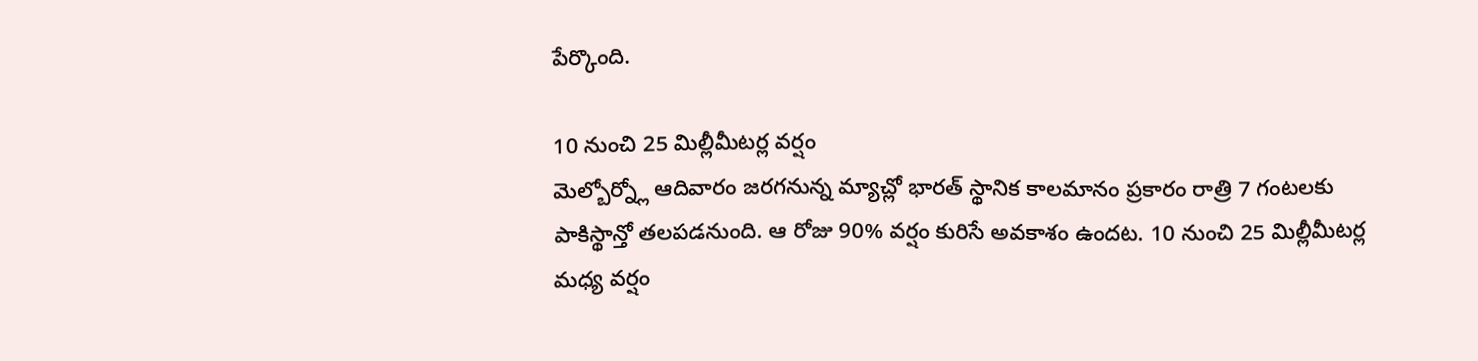పేర్కొంది.

10 నుంచి 25 మిల్లీమీటర్ల వర్షం
మెల్బోర్న్లో ఆదివారం జరగనున్న మ్యాచ్లో భారత్ స్థానిక కాలమానం ప్రకారం రాత్రి 7 గంటలకు పాకిస్థాన్తో తలపడనుంది. ఆ రోజు 90% వర్షం కురిసే అవకాశం ఉందట. 10 నుంచి 25 మిల్లీమీటర్ల మధ్య వర్షం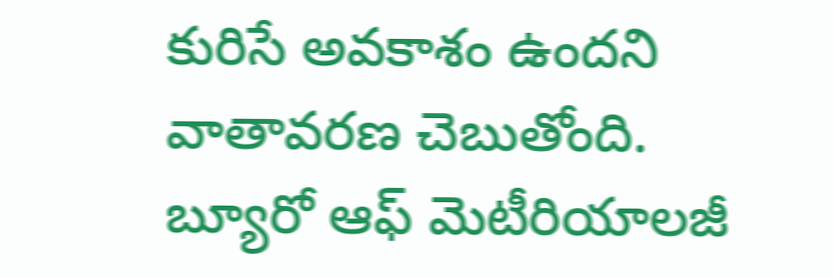కురిసే అవకాశం ఉందని వాతావరణ చెబుతోంది. బ్యూరో ఆఫ్ మెటీరియాలజీ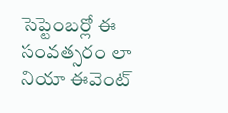సెప్టెంబర్లో ఈ సంవత్సరం లా నియా ఈవెంట్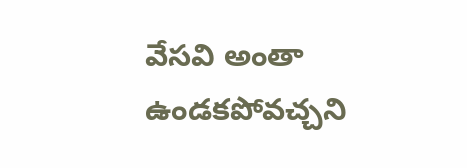వేసవి అంతా ఉండకపోవచ్చని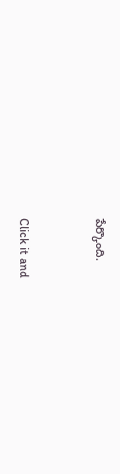పేర్కొంది.


Click it and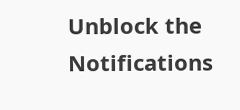Unblock the Notifications